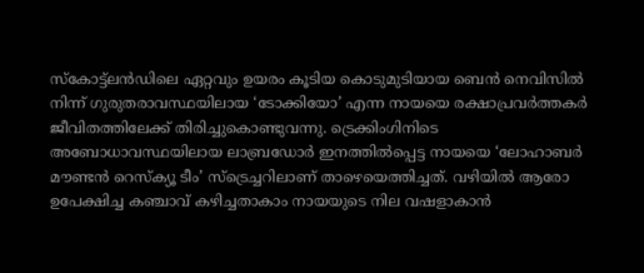സ്കോട്ട്ലൻഡിലെ ഏറ്റവും ഉയരം കൂടിയ കൊടുമുടിയായ ബെൻ നെവിസിൽ നിന്ന് ഗുരുതരാവസ്ഥയിലായ ‘ടോക്കിയോ’ എന്ന നായയെ രക്ഷാപ്രവർത്തകർ ജീവിതത്തിലേക്ക് തിരിച്ചുകൊണ്ടുവന്നു. ട്രെക്കിംഗിനിടെ അബോധാവസ്ഥയിലായ ലാബ്രഡോർ ഇനത്തിൽപ്പെട്ട നായയെ ‘ലോഹാബർ മൗണ്ടൻ റെസ്ക്യൂ ടീം’ സ്ട്രെച്ചറിലാണ് താഴെയെത്തിച്ചത്. വഴിയിൽ ആരോ ഉപേക്ഷിച്ച കഞ്ചാവ് കഴിച്ചതാകാം നായയുടെ നില വഷളാകാൻ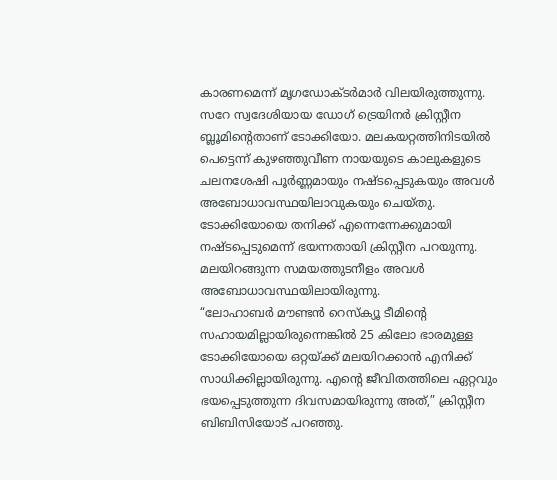കാരണമെന്ന് മൃഗഡോക്ടർമാർ വിലയിരുത്തുന്നു.
സറേ സ്വദേശിയായ ഡോഗ് ട്രെയിനർ ക്രിസ്റ്റീന ബ്ലൂമിന്റെതാണ് ടോക്കിയോ. മലകയറ്റത്തിനിടയിൽ പെട്ടെന്ന് കുഴഞ്ഞുവീണ നായയുടെ കാലുകളുടെ ചലനശേഷി പൂർണ്ണമായും നഷ്ടപ്പെടുകയും അവൾ അബോധാവസ്ഥയിലാവുകയും ചെയ്തു. ടോക്കിയോയെ തനിക്ക് എന്നെന്നേക്കുമായി നഷ്ടപ്പെടുമെന്ന് ഭയന്നതായി ക്രിസ്റ്റീന പറയുന്നു. മലയിറങ്ങുന്ന സമയത്തുടനീളം അവൾ അബോധാവസ്ഥയിലായിരുന്നു.
“ലോഹാബർ മൗണ്ടൻ റെസ്ക്യൂ ടീമിന്റെ സഹായമില്ലായിരുന്നെങ്കിൽ 25 കിലോ ഭാരമുള്ള ടോക്കിയോയെ ഒറ്റയ്ക്ക് മലയിറക്കാൻ എനിക്ക് സാധിക്കില്ലായിരുന്നു. എന്റെ ജീവിതത്തിലെ ഏറ്റവും ഭയപ്പെടുത്തുന്ന ദിവസമായിരുന്നു അത്,” ക്രിസ്റ്റീന ബിബിസിയോട് പറഞ്ഞു.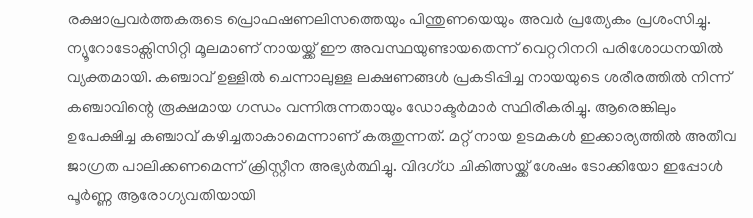രക്ഷാപ്രവർത്തകരുടെ പ്രൊഫഷണലിസത്തെയും പിന്തുണയെയും അവർ പ്രത്യേകം പ്രശംസിച്ചു.
ന്യൂറോടോക്സിസിറ്റി മൂലമാണ് നായയ്ക്ക് ഈ അവസ്ഥയുണ്ടായതെന്ന് വെറ്ററിനറി പരിശോധനയിൽ വ്യക്തമായി. കഞ്ചാവ് ഉള്ളിൽ ചെന്നാലുള്ള ലക്ഷണങ്ങൾ പ്രകടിപ്പിച്ച നായയുടെ ശരീരത്തിൽ നിന്ന് കഞ്ചാവിന്റെ രൂക്ഷമായ ഗന്ധം വന്നിരുന്നതായും ഡോക്ടർമാർ സ്ഥിരീകരിച്ചു. ആരെങ്കിലും ഉപേക്ഷിച്ച കഞ്ചാവ് കഴിച്ചതാകാമെന്നാണ് കരുതുന്നത്. മറ്റ് നായ ഉടമകൾ ഇക്കാര്യത്തിൽ അതീവ ജാഗ്രത പാലിക്കണമെന്ന് ക്രിസ്റ്റീന അഭ്യർത്ഥിച്ചു. വിദഗ്ധ ചികിത്സയ്ക്ക് ശേഷം ടോക്കിയോ ഇപ്പോൾ പൂർണ്ണ ആരോഗ്യവതിയായി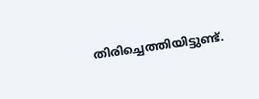തിരിച്ചെത്തിയിട്ടുണ്ട്.